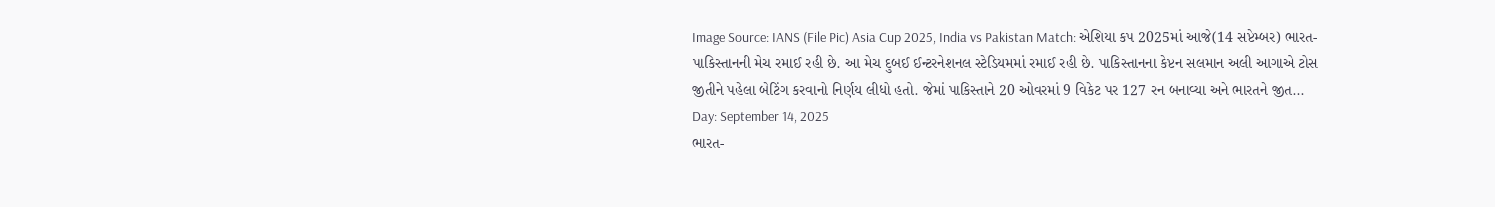Image Source: IANS (File Pic) Asia Cup 2025, India vs Pakistan Match: એશિયા કપ 2025માં આજે(14 સપ્ટેમ્બર) ભારત-પાકિસ્તાનની મેચ રમાઈ રહી છે. આ મેચ દુબઈ ઈન્ટરનેશનલ સ્ટેડિયમમાં રમાઈ રહી છે. પાકિસ્તાનના કેપ્ટન સલમાન અલી આગાએ ટોસ જીતીને પહેલા બેટિંગ કરવાનો નિર્ણય લીધો હતો. જેમાં પાકિસ્તાને 20 ઓવરમાં 9 વિકેટ પર 127 રન બનાવ્યા અને ભારતને જીત...
Day: September 14, 2025
ભારત-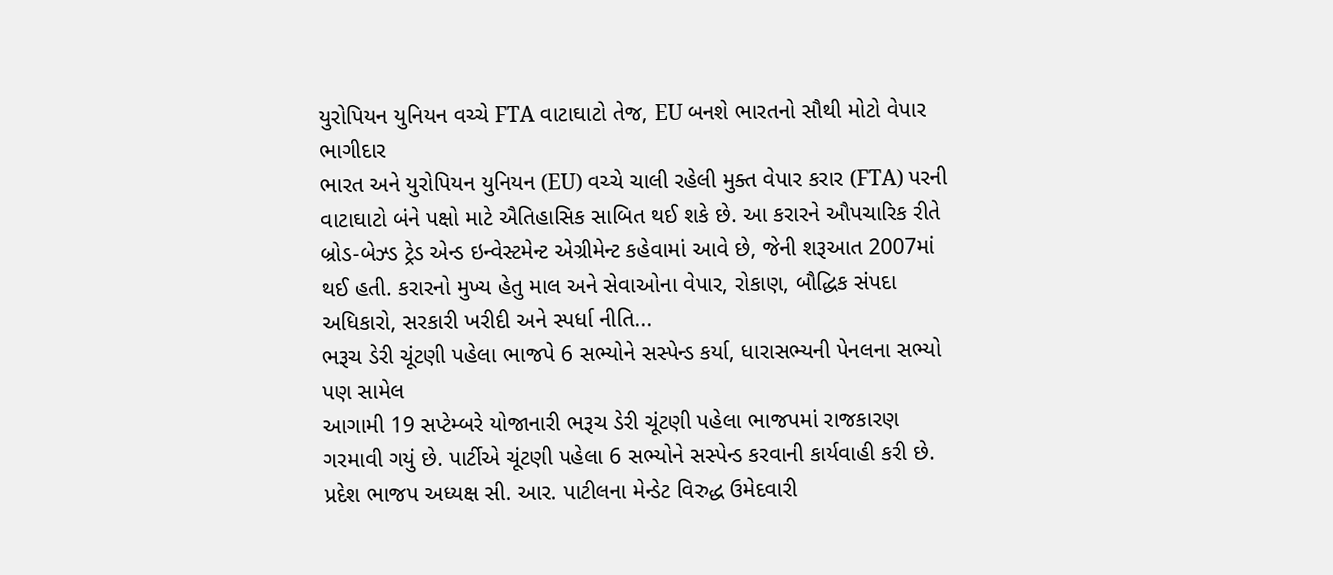યુરોપિયન યુનિયન વચ્ચે FTA વાટાઘાટો તેજ, EU બનશે ભારતનો સૌથી મોટો વેપાર ભાગીદાર
ભારત અને યુરોપિયન યુનિયન (EU) વચ્ચે ચાલી રહેલી મુક્ત વેપાર કરાર (FTA) પરની વાટાઘાટો બંને પક્ષો માટે ઐતિહાસિક સાબિત થઈ શકે છે. આ કરારને ઔપચારિક રીતે બ્રોડ-બેઝ્ડ ટ્રેડ એન્ડ ઇન્વેસ્ટમેન્ટ એગ્રીમેન્ટ કહેવામાં આવે છે, જેની શરૂઆત 2007માં થઈ હતી. કરારનો મુખ્ય હેતુ માલ અને સેવાઓના વેપાર, રોકાણ, બૌદ્ધિક સંપદા અધિકારો, સરકારી ખરીદી અને સ્પર્ધા નીતિ...
ભરૂચ ડેરી ચૂંટણી પહેલા ભાજપે 6 સભ્યોને સસ્પેન્ડ કર્યા, ધારાસભ્યની પેનલના સભ્યો પણ સામેલ
આગામી 19 સપ્ટેમ્બરે યોજાનારી ભરૂચ ડેરી ચૂંટણી પહેલા ભાજપમાં રાજકારણ ગરમાવી ગયું છે. પાર્ટીએ ચૂંટણી પહેલા 6 સભ્યોને સસ્પેન્ડ કરવાની કાર્યવાહી કરી છે. પ્રદેશ ભાજપ અધ્યક્ષ સી. આર. પાટીલના મેન્ડેટ વિરુદ્ધ ઉમેદવારી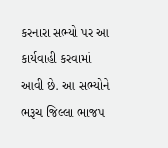કરનારા સભ્યો પર આ કાર્યવાહી કરવામાં આવી છે. આ સભ્યોને ભરૂચ જિલ્લા ભાજપ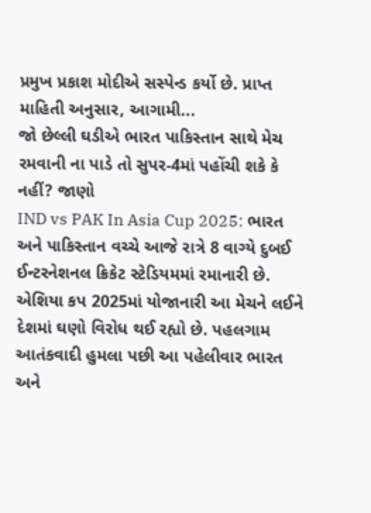પ્રમુખ પ્રકાશ મોદીએ સસ્પેન્ડ કર્યો છે. પ્રાપ્ત માહિતી અનુસાર, આગામી...
જો છેલ્લી ઘડીએ ભારત પાકિસ્તાન સાથે મેચ રમવાની ના પાડે તો સુપર-4માં પહોંચી શકે કે નહીં? જાણો
IND vs PAK In Asia Cup 2025: ભારત અને પાકિસ્તાન વચ્ચે આજે રાત્રે 8 વાગ્યે દુબઈ ઈન્ટરનેશનલ ક્રિકેટ સ્ટેડિયમમાં રમાનારી છે. એશિયા કપ 2025માં યોજાનારી આ મેચને લઈને દેશમાં ઘણો વિરોધ થઈ રહ્યો છે. પહલગામ આતંકવાદી હુમલા પછી આ પહેલીવાર ભારત અને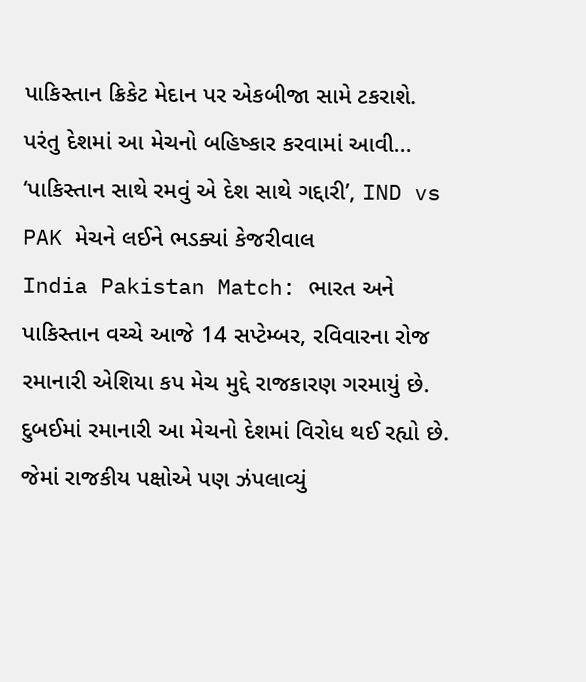પાકિસ્તાન ક્રિકેટ મેદાન પર એકબીજા સામે ટકરાશે. પરંતુ દેશમાં આ મેચનો બહિષ્કાર કરવામાં આવી...
‘પાકિસ્તાન સાથે રમવું એ દેશ સાથે ગદ્દારી’, IND vs PAK મેચને લઈને ભડક્યાં કેજરીવાલ
India Pakistan Match: ભારત અને પાકિસ્તાન વચ્ચે આજે 14 સપ્ટેમ્બર, રવિવારના રોજ રમાનારી એશિયા કપ મેચ મુદ્દે રાજકારણ ગરમાયું છે. દુબઈમાં રમાનારી આ મેચનો દેશમાં વિરોધ થઈ રહ્યો છે. જેમાં રાજકીય પક્ષોએ પણ ઝંપલાવ્યું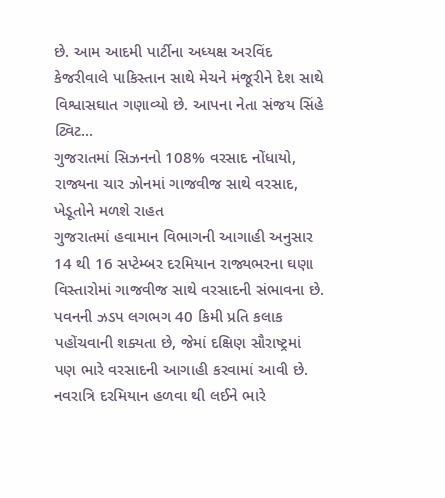છે. આમ આદમી પાર્ટીના અધ્યક્ષ અરવિંદ કેજરીવાલે પાકિસ્તાન સાથે મેચને મંજૂરીને દેશ સાથે વિશ્વાસઘાત ગણાવ્યો છે. આપના નેતા સંજય સિંહે ટ્વિટ...
ગુજરાતમાં સિઝનનો 108% વરસાદ નોંધાયો, રાજ્યના ચાર ઝોનમાં ગાજવીજ સાથે વરસાદ, ખેડૂતોને મળશે રાહત
ગુજરાતમાં હવામાન વિભાગની આગાહી અનુસાર 14 થી 16 સપ્ટેમ્બર દરમિયાન રાજ્યભરના ઘણા વિસ્તારોમાં ગાજવીજ સાથે વરસાદની સંભાવના છે. પવનની ઝડપ લગભગ 40 કિમી પ્રતિ કલાક પહોંચવાની શક્યતા છે, જેમાં દક્ષિણ સૌરાષ્ટ્રમાં પણ ભારે વરસાદની આગાહી કરવામાં આવી છે. નવરાત્રિ દરમિયાન હળવા થી લઈને ભારે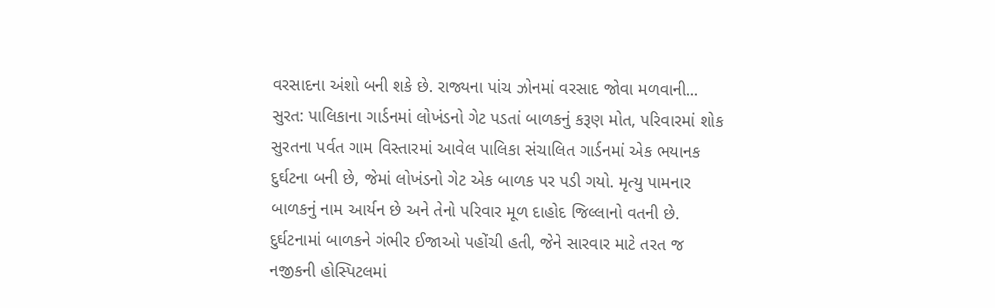વરસાદના અંશો બની શકે છે. રાજ્યના પાંચ ઝોનમાં વરસાદ જોવા મળવાની...
સુરત: પાલિકાના ગાર્ડનમાં લોખંડનો ગેટ પડતાં બાળકનું કરૂણ મોત, પરિવારમાં શોક
સુરતના પર્વત ગામ વિસ્તારમાં આવેલ પાલિકા સંચાલિત ગાર્ડનમાં એક ભયાનક દુર્ઘટના બની છે, જેમાં લોખંડનો ગેટ એક બાળક પર પડી ગયો. મૃત્યુ પામનાર બાળકનું નામ આર્યન છે અને તેનો પરિવાર મૂળ દાહોદ જિલ્લાનો વતની છે. દુર્ઘટનામાં બાળકને ગંભીર ઈજાઓ પહોંચી હતી, જેને સારવાર માટે તરત જ નજીકની હોસ્પિટલમાં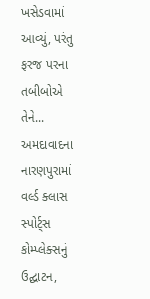ખસેડવામાં આવ્યું, પરંતુ ફરજ પરના તબીબોએ તેને...
અમદાવાદના નારણપુરામાં વર્લ્ડ ક્લાસ સ્પોર્ટ્સ કોમ્પ્લેક્સનું ઉદ્ઘાટન,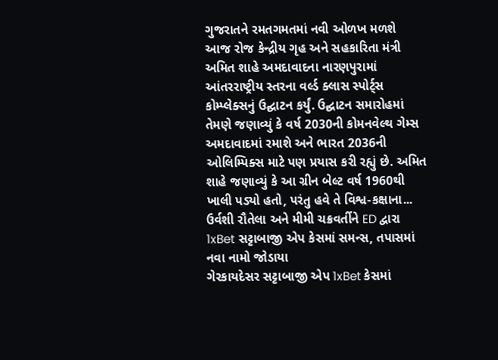ગુજરાતને રમતગમતમાં નવી ઓળખ મળશે
આજ રોજ કેન્દ્રીય ગૃહ અને સહકારિતા મંત્રી અમિત શાહે અમદાવાદના નારણપુરામાં આંતરરાષ્ટ્રીય સ્તરના વર્લ્ડ ક્લાસ સ્પોર્ટ્સ કોમ્પ્લેક્સનું ઉદ્ઘાટન કર્યું. ઉદ્ઘાટન સમારોહમાં તેમણે જણાવ્યું કે વર્ષ 2030ની કોમનવેલ્થ ગેમ્સ અમદાવાદમાં રમાશે અને ભારત 2036ની ઓલિમ્પિક્સ માટે પણ પ્રયાસ કરી રહ્યું છે. અમિત શાહે જણાવ્યું કે આ ગ્રીન બેલ્ટ વર્ષ 1960થી ખાલી પડ્યો હતો, પરંતુ હવે તે વિશ્વ-કક્ષાના...
ઉર્વશી રૌતેલા અને મીમી ચક્રવર્તીને ED દ્વારા 1xBet સટ્ટાબાજી એપ કેસમાં સમન્સ, તપાસમાં નવા નામો જોડાયા
ગેરકાયદેસર સટ્ટાબાજી એપ 1xBet કેસમાં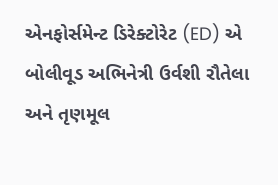એનફોર્સમેન્ટ ડિરેક્ટોરેટ (ED) એ બોલીવૂડ અભિનેત્રી ઉર્વશી રૌતેલા અને તૃણમૂલ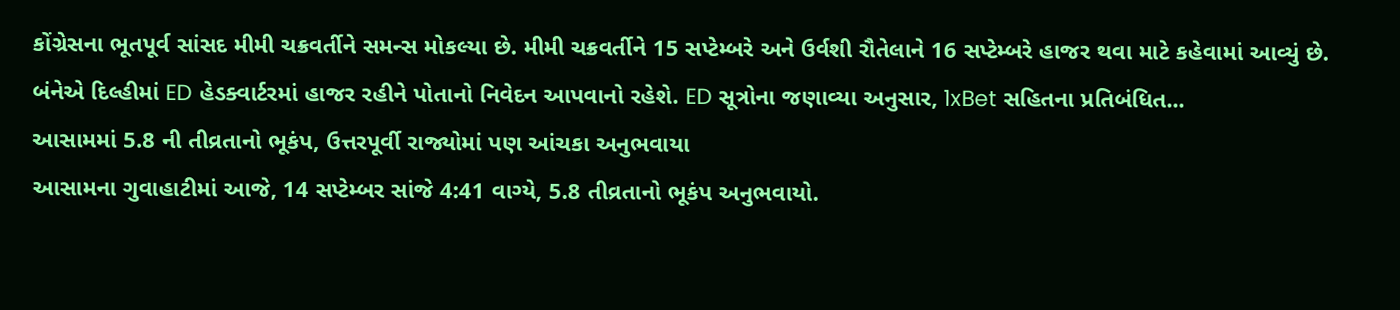કોંગ્રેસના ભૂતપૂર્વ સાંસદ મીમી ચક્રવર્તીને સમન્સ મોકલ્યા છે. મીમી ચક્રવર્તીને 15 સપ્ટેમ્બરે અને ઉર્વશી રૌતેલાને 16 સપ્ટેમ્બરે હાજર થવા માટે કહેવામાં આવ્યું છે. બંનેએ દિલ્હીમાં ED હેડક્વાર્ટરમાં હાજર રહીને પોતાનો નિવેદન આપવાનો રહેશે. ED સૂત્રોના જણાવ્યા અનુસાર, 1xBet સહિતના પ્રતિબંધિત...
આસામમાં 5.8 ની તીવ્રતાનો ભૂકંપ, ઉત્તરપૂર્વી રાજ્યોમાં પણ આંચકા અનુભવાયા
આસામના ગુવાહાટીમાં આજે, 14 સપ્ટેમ્બર સાંજે 4:41 વાગ્યે, 5.8 તીવ્રતાનો ભૂકંપ અનુભવાયો.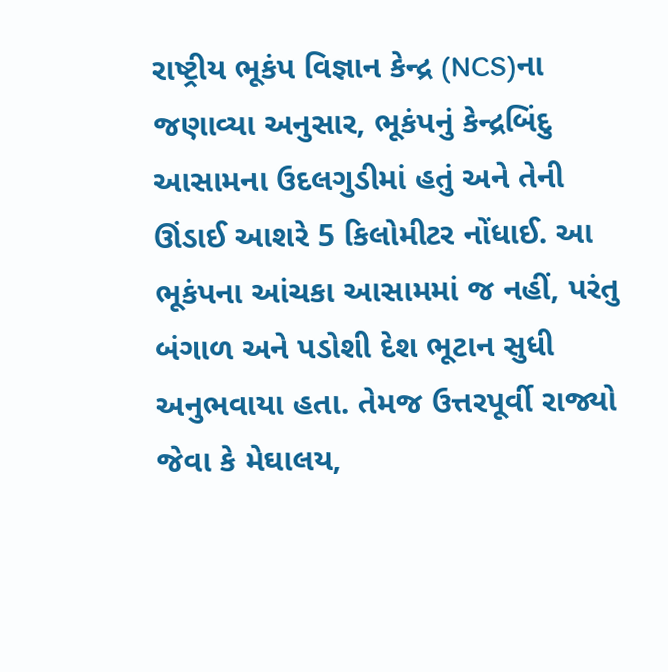રાષ્ટ્રીય ભૂકંપ વિજ્ઞાન કેન્દ્ર (NCS)ના જણાવ્યા અનુસાર, ભૂકંપનું કેન્દ્રબિંદુ આસામના ઉદલગુડીમાં હતું અને તેની ઊંડાઈ આશરે 5 કિલોમીટર નોંધાઈ. આ ભૂકંપના આંચકા આસામમાં જ નહીં, પરંતુ બંગાળ અને પડોશી દેશ ભૂટાન સુધી અનુભવાયા હતા. તેમજ ઉત્તરપૂર્વી રાજ્યો જેવા કે મેઘાલય,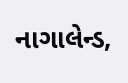નાગાલેન્ડ,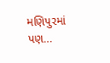મણિપુરમાં પણ...